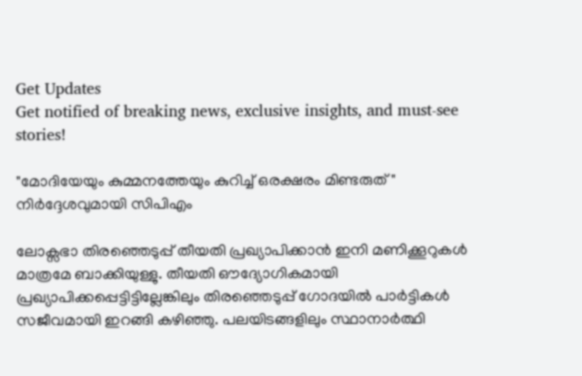Get Updates
Get notified of breaking news, exclusive insights, and must-see stories!

"മോദിയേയും കുമ്മനത്തേയും കുറിച്ച് ഒരക്ഷരം മിണ്ടരുത്" നിര്‍ദ്ദേശവുമായി സിപിഎം

ലോക്സഭാ തിരഞ്ഞെടുപ്പ് തീയതി പ്രഖ്യാപിക്കാന്‍ ഇനി മണിക്കൂറുകള്‍ മാത്രമേ ബാക്കിയുള്ളു. തീയതി ഔദ്യോഗികമായി പ്രഖ്യാപിക്കപ്പെട്ടിട്ടില്ലേങ്കിലും തിരഞ്ഞെടുപ്പ് ഗോദയില്‍ പാര്‍ട്ടികള്‍ സജീവമായി ഇറങ്ങി കഴിഞ്ഞു. പലയിടങ്ങളിലും സ്ഥാനാര്‍ത്ഥി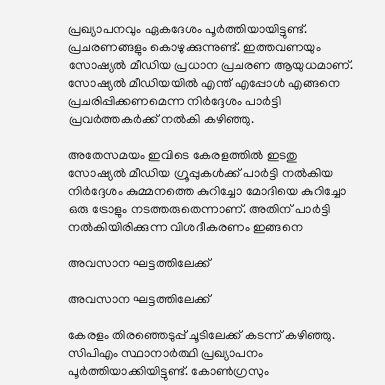പ്രഖ്യാപനവും ഏകദേശം പൂര്‍ത്തിയായിട്ടുണ്ട്. പ്രചരണങ്ങളും കൊഴുക്കുന്നുണ്ട്. ഇത്തവണയും സോഷ്യല്‍ മീഡിയ പ്രധാന പ്രചരണ ആയുധമാണ്. സോഷ്യല്‍ മീഡിയയില്‍ എന്ത് എപ്പോള്‍ എങ്ങനെ പ്രചരിപ്പിക്കണമെന്ന നിര്‍ദ്ദേശം പാര്‍ട്ടി പ്രവര്‍ത്തകര്‍ക്ക് നല്‍കി കഴിഞ്ഞു.

അതേസമയം ഇവിടെ കേരളത്തില്‍ ഇടതു സോഷ്യല്‍ മീഡിയ ഗ്രൂപ്പുകള്‍ക്ക് പാര്‍ട്ടി നല്‍കിയ നിര്‍ദ്ദേശം കുമ്മനത്തെ കുറിച്ചോ മോദിയെ കുറിച്ചോ ഒരു ട്രോളും നടത്തരുതെന്നാണ്. അതിന് പാര്‍ട്ടി നല്‍കിയിരിക്കുന്ന വിശദീകരണം ഇങ്ങനെ

അവസാന ഘട്ടത്തിലേക്ക്

അവസാന ഘട്ടത്തിലേക്ക്

കേരളം തിരഞ്ഞെടുപ്പ് ചൂടിലേക്ക് കടന്ന് കഴിഞ്ഞു. സിപിഎം സ്ഥാനാര്‍ത്ഥി പ്രഖ്യാപനം പൂര്‍ത്തിയാക്കിയിട്ടുണ്ട്. കോണ്‍ഗ്രസും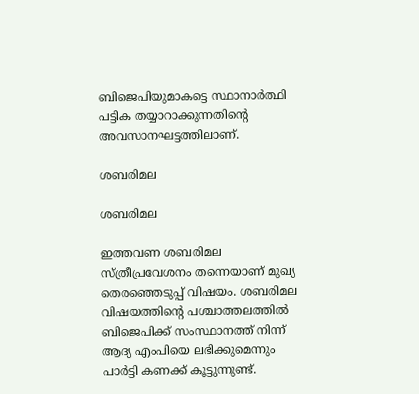ബിജെപിയുമാകട്ടെ സ്ഥാനാര്‍ത്ഥി പട്ടിക തയ്യാറാക്കുന്നതിന്‍റെ അവസാനഘട്ടത്തിലാണ്.

ശബരിമല

ശബരിമല

ഇത്തവണ ശബരിമല സ്ത്രീപ്രവേശനം തന്നെയാണ് മുഖ്യ തെരഞ്ഞെടുപ്പ് വിഷയം. ശബരിമല വിഷയത്തിന്‍റെ പശ്ചാത്തലത്തില്‍ ബിജെപിക്ക് സംസ്ഥാനത്ത് നിന്ന് ആദ്യ എംപിയെ ലഭിക്കുമെന്നും പാര്‍ട്ടി കണക്ക് കൂട്ടുന്നുണ്ട്.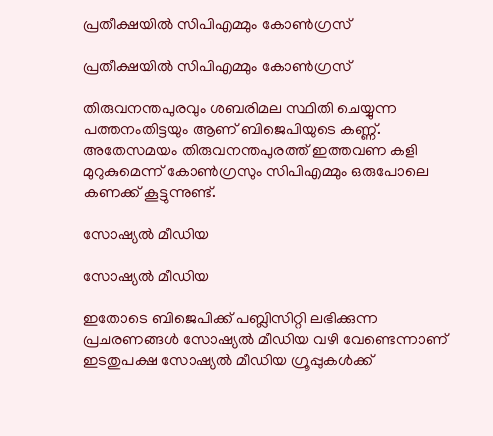പ്രതീക്ഷയില്‍ സിപിഎമ്മും കോണ്‍ഗ്രസ്

പ്രതീക്ഷയില്‍ സിപിഎമ്മും കോണ്‍ഗ്രസ്

തിരുവനന്തപുരവും ശബരിമല സ്ഥിതി ചെയ്യുന്ന പത്തനംതിട്ടയും ആണ് ബിജെപിയുടെ കണ്ണ്. അതേസമയം തിരുവനന്തപുരത്ത് ഇത്തവണ കളി മുറുകുമെന്ന് കോണ്‍ഗ്രസും സിപിഎമ്മും ഒരുപോലെ കണക്ക് കൂട്ടുന്നുണ്ട്.

സോഷ്യല്‍ മീഡിയ

സോഷ്യല്‍ മീഡിയ

ഇതോടെ ബിജെപിക്ക് പബ്ലിസിറ്റി ലഭിക്കുന്ന പ്രചരണങ്ങള്‍ സോഷ്യല്‍ മീഡിയ വഴി വേണ്ടെന്നാണ് ഇടതുപക്ഷ സോഷ്യല്‍ മീഡിയ ഗ്രൂപ്പുകള്‍ക്ക്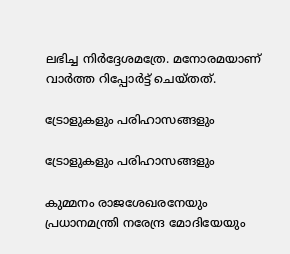ലഭിച്ച നിര്‍ദ്ദേശമത്രേ. മനോരമയാണ് വാര്‍ത്ത റിപ്പോര്‍ട്ട് ചെയ്തത്.

ട്രോളുകളും പരിഹാസങ്ങളും

ട്രോളുകളും പരിഹാസങ്ങളും

കുമ്മനം രാജശേഖരനേയും പ്രധാനമന്ത്രി നരേന്ദ്ര മോദിയേയും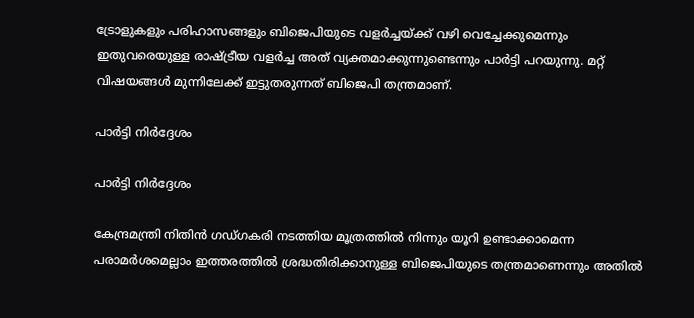ട്രോളുകളും പരിഹാസങ്ങളും ബിജെപിയുടെ വളര്‍ച്ചയ്ക്ക് വഴി വെച്ചേക്കുമെന്നും ഇതുവരെയുള്ള രാഷ്ട്രീയ വളര്‍ച്ച അത് വ്യക്തമാക്കുന്നുണ്ടെന്നും പാര്‍ട്ടി പറയുന്നു. മറ്റ് വിഷയങ്ങള്‍ മുന്നിലേക്ക് ഇട്ടുതരുന്നത് ബിജെപി തന്ത്രമാണ്.

പാര്‍ട്ടി നിര്‍ദ്ദേശം

പാര്‍ട്ടി നിര്‍ദ്ദേശം

കേന്ദ്രമന്ത്രി നിതിന്‍ ഗഡ്ഗകരി നടത്തിയ മൂത്രത്തില്‍ നിന്നും യൂറി ഉണ്ടാക്കാമെന്ന പരാമര്‍ശമെല്ലാം ഇത്തരത്തില്‍ ശ്രദ്ധതിരിക്കാനുള്ള ബിജെപിയുടെ തന്ത്രമാണെന്നും അതില്‍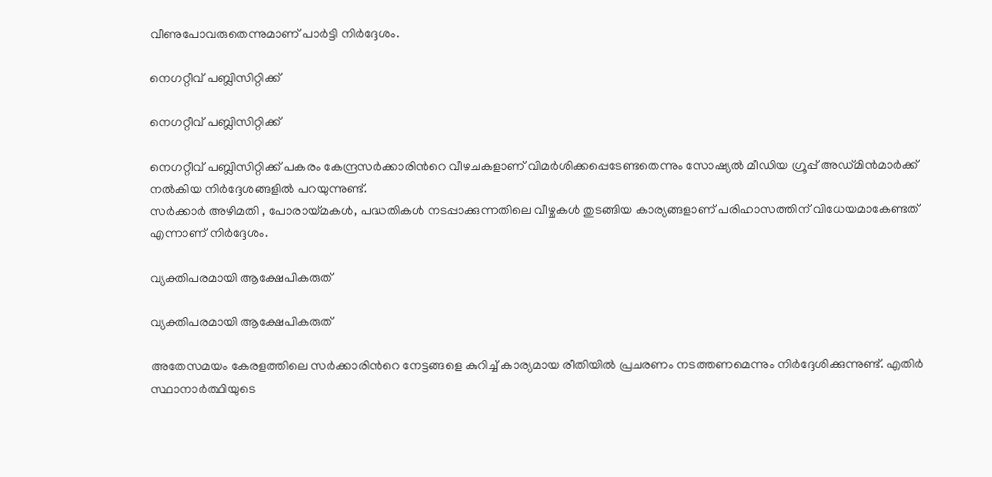വീണുപോവരുതെന്നുമാണ് പാര്‍ട്ടി നിര്‍ദ്ദേശം.

നെഗറ്റീവ് പബ്ലിസിറ്റിക്ക്

നെഗറ്റീവ് പബ്ലിസിറ്റിക്ക്

നെഗറ്റീവ് പബ്ലിസിറ്റിക്ക് പകരം കേന്ദ്രസര്‍ക്കാരിന്‍റെ വീഴചകളാണ് വിമര്‍ശിക്കപ്പെടേണ്ടതെന്നും സോഷ്യല്‍ മീഡിയ ഗ്രൂപ്പ് അഡ്മിന്‍മാര്‍ക്ക് നല്‍കിയ നിര്‍ദ്ദേശങ്ങളില്‍ പറയുന്നുണ്ട്.
സര്‍ക്കാര്‍ അഴിമതി , പോരായ്മകള്‍, പദ്ധതികള്‍ നടപ്പാക്കുന്നതിലെ വീഴ്ചകള്‍ തുടങ്ങിയ കാര്യങ്ങളാണ് പരിഹാസത്തിന് വിധേയമാകേണ്ടത് എന്നാണ് നിര്‍ദ്ദേശം.

വ്യക്തിപരമായി ആക്ഷേപികരുത്

വ്യക്തിപരമായി ആക്ഷേപികരുത്

അതേസമയം കേരളത്തിലെ സര്‍ക്കാരിന്‍റെ നേട്ടങ്ങളെ കുറിച്ച് കാര്യമായ രീതിയില്‍ പ്രചരണം നടത്തണമെന്നും നിര്‍ദ്ദേശിക്കുന്നുണ്ട്. എതിര്‍ സ്ഥാനാര്‍ത്ഥിയുടെ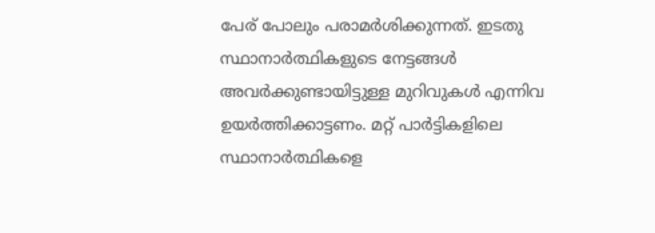പേര് പോലും പരാമര്‍ശിക്കുന്നത്. ഇടതു സ്ഥാനാര്‍ത്ഥികളുടെ നേട്ടങ്ങള്‍ അവര്‍ക്കുണ്ടായിട്ടുള്ള മുറിവുകള്‍ എന്നിവ ഉയര്‍ത്തിക്കാട്ടണം. മറ്റ് പാര്‍ട്ടികളിലെ സ്ഥാനാര്‍ത്ഥികളെ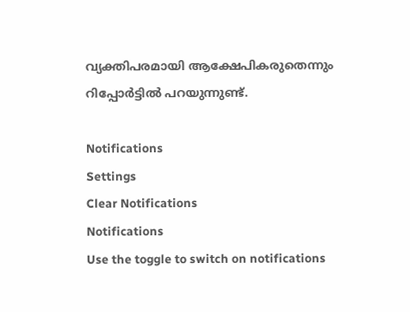വ്യക്തിപരമായി ആക്ഷേപികരുതെന്നും റിപ്പോര്‍ട്ടില്‍ പറയുന്നുണ്ട്.

Notifications
Settings
Clear Notifications
Notifications
Use the toggle to switch on notifications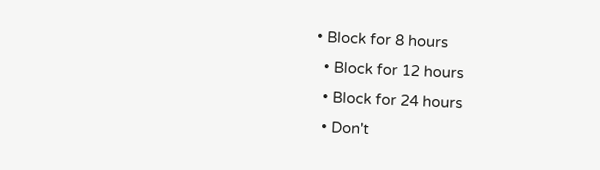• Block for 8 hours
  • Block for 12 hours
  • Block for 24 hours
  • Don't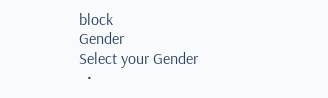block
Gender
Select your Gender
  •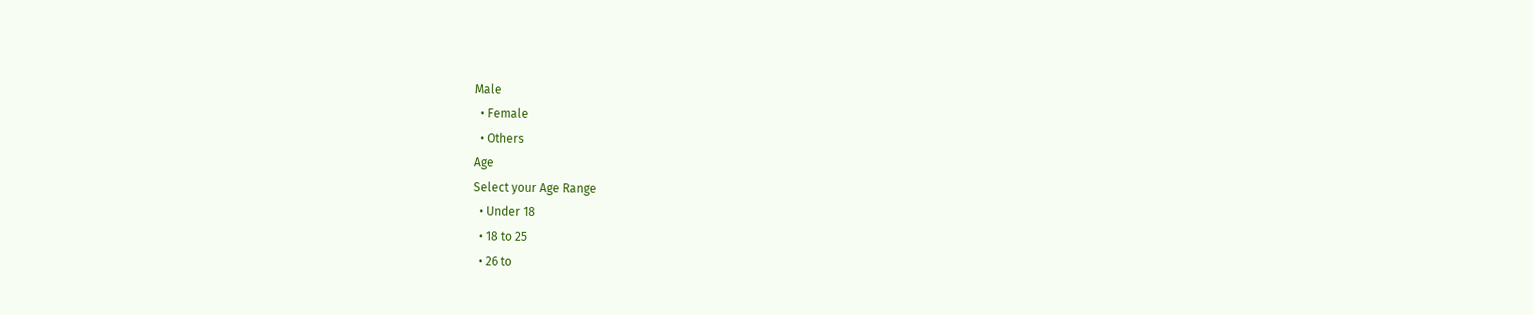Male
  • Female
  • Others
Age
Select your Age Range
  • Under 18
  • 18 to 25
  • 26 to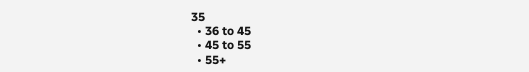35
  • 36 to 45
  • 45 to 55
  • 55+